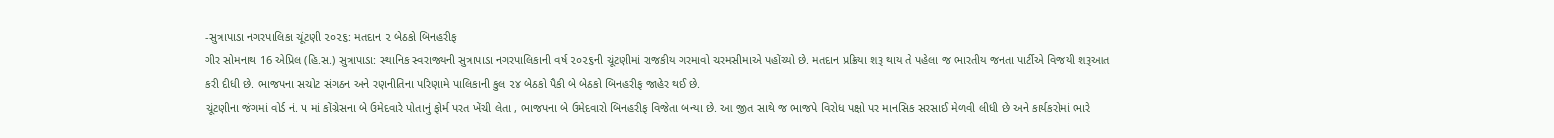-સુત્રાપાડા નગરપાલિકા ચૂંટણી ૨૦૨૬: મતદાન ૨ બેઠકો બિનહરીફ
ગીર સોમનાથ 16 એપ્રિલ (હિ.સ.) સુત્રાપાડા: સ્થાનિક સ્વરાજ્યની સુત્રાપાડા નગરપાલિકાની વર્ષ ૨૦૨૬ની ચૂંટણીમાં રાજકીય ગરમાવો ચરમસીમાએ પહોંચ્યો છે. મતદાન પ્રક્રિયા શરૂ થાય તે પહેલા જ ભારતીય જનતા પાર્ટીએ વિજયી શરૂઆત કરી દીધી છે. ભાજપના સચોટ સંગઠન અને રણનીતિના પરિણામે પાલિકાની કુલ ૨૪ બેઠકો પૈકી બે બેઠકો બિનહરીફ જાહેર થઈ છે.
ચૂંટણીના જંગમાં વોર્ડ નં. ૫ માં કોંગ્રેસના બે ઉમેદવારે પોતાનું ફોર્મ પરત ખેંચી લેતા , ભાજપના બે ઉમેદવારો બિનહરીફ વિજેતા બન્યા છે. આ જીત સાથે જ ભાજપે વિરોધ પક્ષો પર માનસિક સરસાઈ મેળવી લીધી છે અને કાર્યકરોમાં ભારે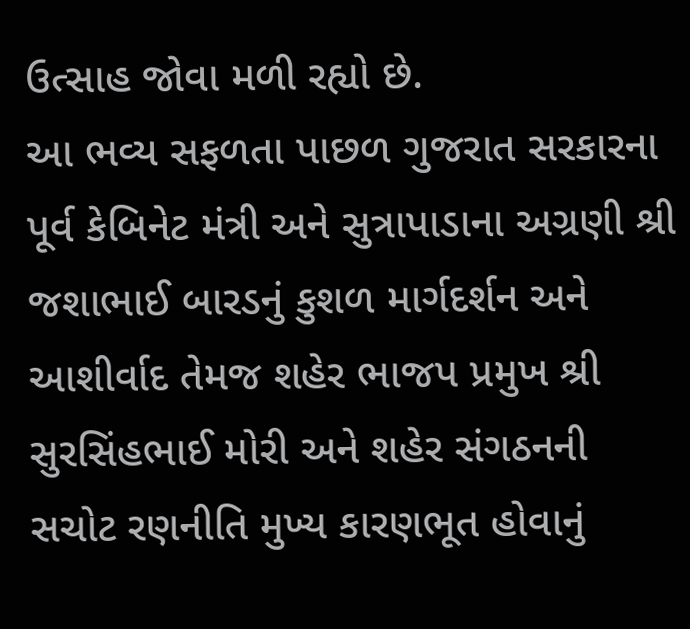ઉત્સાહ જોવા મળી રહ્યો છે.
આ ભવ્ય સફળતા પાછળ ગુજરાત સરકારના પૂર્વ કેબિનેટ મંત્રી અને સુત્રાપાડાના અગ્રણી શ્રી જશાભાઈ બારડનું કુશળ માર્ગદર્શન અને આશીર્વાદ તેમજ શહેર ભાજપ પ્રમુખ શ્રી સુરસિંહભાઈ મોરી અને શહેર સંગઠનની સચોટ રણનીતિ મુખ્ય કારણભૂત હોવાનું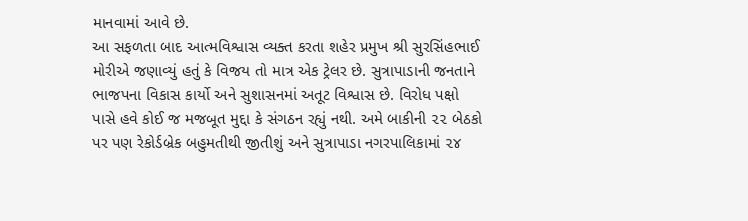માનવામાં આવે છે.
આ સફળતા બાદ આત્મવિશ્વાસ વ્યક્ત કરતા શહેર પ્રમુખ શ્રી સુરસિંહભાઈ મોરીએ જણાવ્યું હતું કે વિજય તો માત્ર એક ટ્રેલર છે. સુત્રાપાડાની જનતાને ભાજપના વિકાસ કાર્યો અને સુશાસનમાં અતૂટ વિશ્વાસ છે. વિરોધ પક્ષો પાસે હવે કોઈ જ મજબૂત મુદ્દા કે સંગઠન રહ્યું નથી. અમે બાકીની ૨૨ બેઠકો પર પણ રેકોર્ડબ્રેક બહુમતીથી જીતીશું અને સુત્રાપાડા નગરપાલિકામાં ૨૪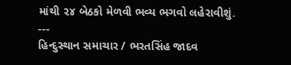માંથી ૨૪ બેઠકો મેળવી ભવ્ય ભગવો લહેરાવીશું.
---
હિન્દુસ્થાન સમાચાર / ભરતસિંહ જાદવ